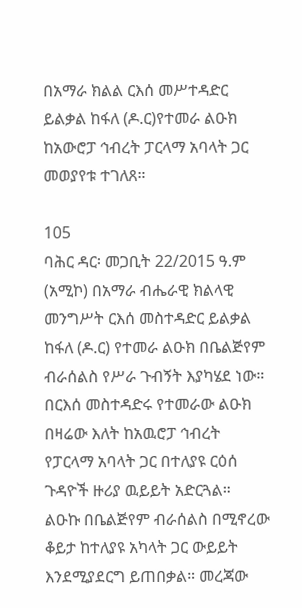በአማራ ክልል ርእሰ መሥተዳድር ይልቃል ከፋለ (ዶ.ር)የተመራ ልዑክ ከአውሮፓ ኅብረት ፓርላማ አባላት ጋር መወያየቱ ተገለጸ።

105
ባሕር ዳር፡ መጋቢት 22/2015 ዓ.ም (አሚኮ) በአማራ ብሔራዊ ክልላዊ መንግሥት ርእሰ መስተዳድር ይልቃል ከፋለ (ዶ.ር) የተመራ ልዑክ በቤልጅየም ብራሰልስ የሥራ ጉብኝት እያካሄደ ነው።
በርእሰ መስተዳድሩ የተመራው ልዑክ በዛሬው እለት ከአዉሮፓ ኅብረት የፓርላማ አባላት ጋር በተለያዩ ርዕሰ ጉዳዮች ዙሪያ ዉይይት አድርጓል።
ልዑኩ በቤልጅየም ብራሰልስ በሚኖረው ቆይታ ከተለያዩ አካላት ጋር ውይይት እንደሚያደርግ ይጠበቃል። መረጃው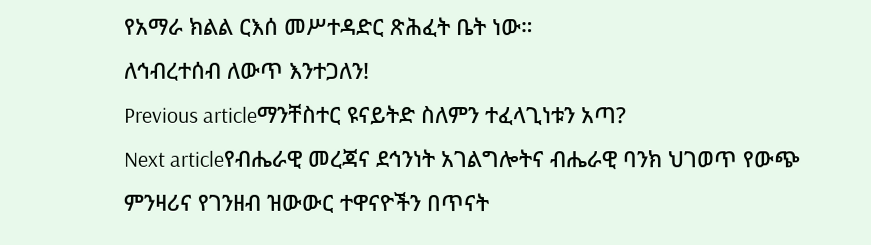የአማራ ክልል ርእሰ መሥተዳድር ጽሕፈት ቤት ነው።
ለኅብረተሰብ ለውጥ እንተጋለን!
Previous articleማንቸስተር ዩናይትድ ስለምን ተፈላጊነቱን አጣ?
Next articleየብሔራዊ መረጃና ደኅንነት አገልግሎትና ብሔራዊ ባንክ ህገወጥ የውጭ ምንዛሪና የገንዘብ ዝውውር ተዋናዮችን በጥናት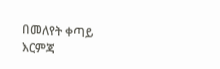በመለየት ቀጣይ እርምጃ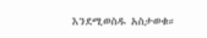እንደሚወስዱ አስታወቁ።